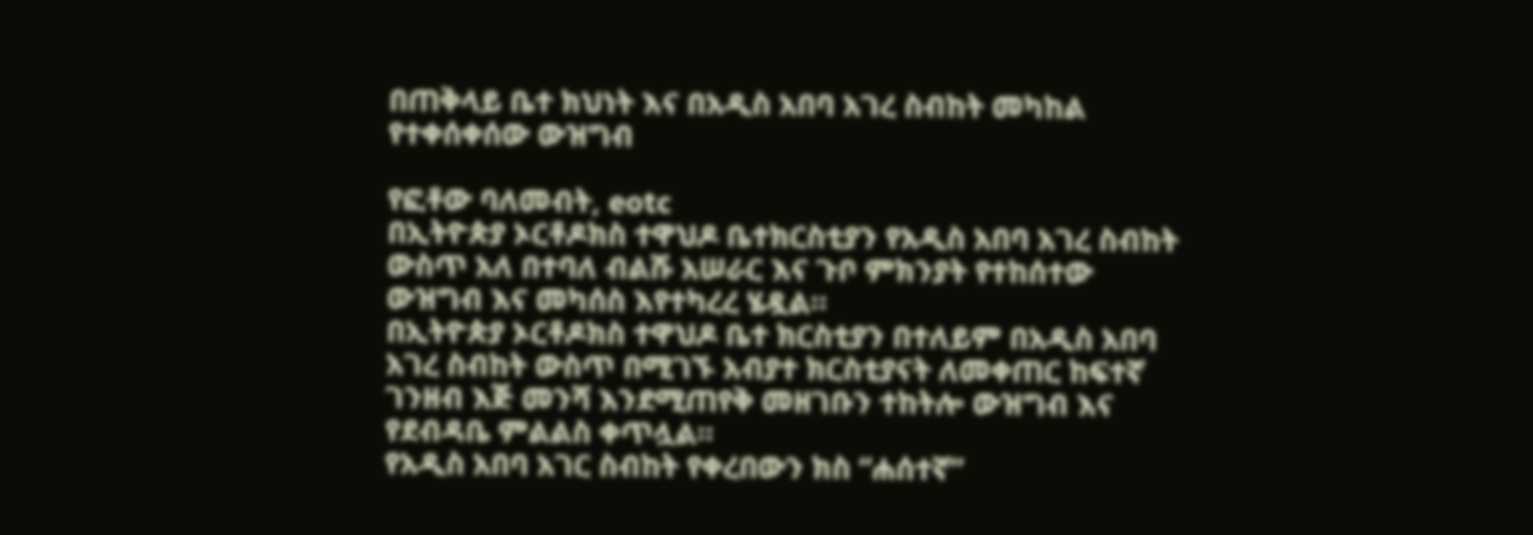በጠቅላይ ቤተ ክህነት እና በአዲስ አበባ አገረ ስብከት መካከል የተቀሰቀሰው ውዝግብ

የፎቶው ባለመብት, eotc
በኢትዮጵያ ኦርቶዶክስ ተዋህዶ ቤተክርስቲያን የአዲስ አበባ አገረ ስብከት ውስጥ አለ በተባለ ብልሹ አሠራር እና ጉቦ ምክንያት የተከሰተው ውዝግብ እና መካሰስ እየተካረረ ሄዷል።
በኢትዮጵያ ኦርቶዶክስ ተዋህዶ ቤተ ክርስቲያን በተለይም በአዲስ አበባ አገረ ስብከት ውስጥ በሚገኙ አብያተ ክርስቲያናት ለመቀጠር ከፍተኛ ገንዘብ እጅ መንሻ እንደሚጠየቅ መዘገቡን ተከትሎ ውዝግብ እና የደብዳቤ ምልልስ ቀጥሏል።
የአዲስ አበባ አገር ስብከት የቀረበውን ክስ “ሐሰተኛ”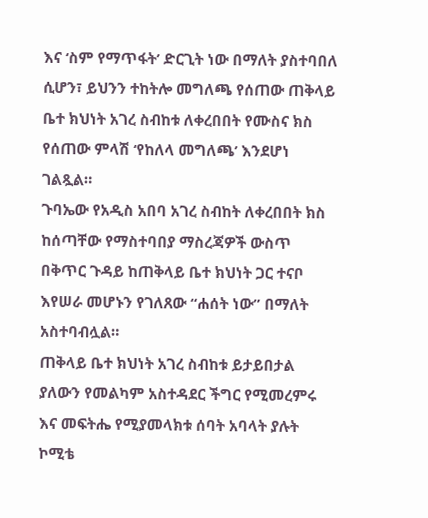እና ‘ስም የማጥፋት’ ድርጊት ነው በማለት ያስተባበለ ሲሆን፣ ይህንን ተከትሎ መግለጫ የሰጠው ጠቅላይ ቤተ ክህነት አገረ ስብከቱ ለቀረበበት የሙስና ክስ የሰጠው ምላሽ ‘የከለላ መግለጫ’ እንደሆነ ገልጿል።
ጉባኤው የአዲስ አበባ አገረ ስብከት ለቀረበበት ክስ ከሰጣቸው የማስተባበያ ማስረጃዎች ውስጥ በቅጥር ጉዳይ ከጠቅላይ ቤተ ክህነት ጋር ተናቦ እየሠራ መሆኑን የገለጸው “ሐሰት ነው” በማለት አስተባብሏል።
ጠቅላይ ቤተ ክህነት አገረ ስብከቱ ይታይበታል ያለውን የመልካም አስተዳደር ችግር የሚመረምሩ እና መፍትሔ የሚያመላክቱ ሰባት አባላት ያሉት ኮሚቴ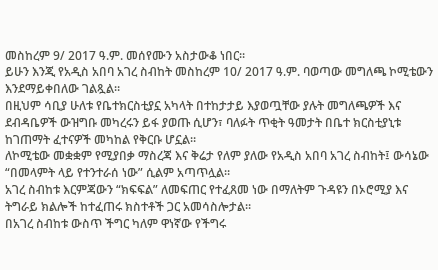መስከረም 9/ 2017 ዓ.ም. መሰየሙን አስታውቆ ነበር።
ይሁን እንጂ የአዲስ አበባ አገረ ስብከት መስከረም 10/ 2017 ዓ.ም. ባወጣው መግለጫ ኮሚቴውን እንደማይቀበለው ገልጿል።
በዚህም ሳቢያ ሁለቱ የቤተክርስቲያኗ አካላት በተከታታይ እያወጧቸው ያሉት መግለጫዎች እና ደብዳቤዎች ውዝግቡ መካረሩን ይፋ ያወጡ ሲሆን፣ ባለፉት ጥቂት ዓመታት በቤተ ክርስቲያኒቱ ከገጠማት ፈተናዎች መካከል የቅርቡ ሆኗል።
ለኮሚቴው መቋቋም የሚያበቃ ማስረጃ እና ቅሬታ የለም ያለው የአዲስ አበባ አገረ ስብከት፤ ውሳኔው “በመላምት ላይ የተንተራሰ ነው” ሲልም አጣጥሏል።
አገረ ስብከቱ እርምጃውን “ክፍፍል” ለመፍጠር የተፈጸመ ነው በማለትም ጉዳዩን በኦሮሚያ እና ትግራይ ክልሎች ከተፈጠሩ ክስተቶች ጋር አመሳስሎታል።
በአገረ ስብከቱ ውስጥ ችግር ካለም ዋነኛው የችግሩ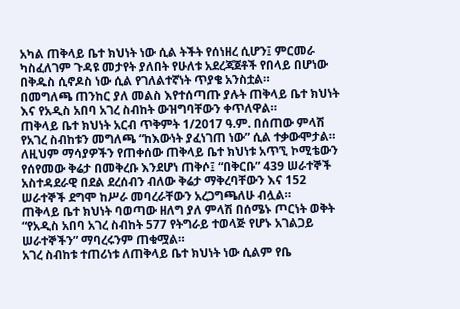አካል ጠቅላይ ቤተ ክህነት ነው ሲል ትችት የሰነዘረ ሲሆን፤ ምርመራ ካስፈለገም ጉዳዩ መታየት ያለበት የሁለቱ አደረጃጀቶች የበላይ በሆነው በቅዱስ ሲኖዶስ ነው ሲል የገለልተኛነት ጥያቄ አንስቷል።
በመግለጫ ጠንከር ያለ መልስ እየተሰጣጡ ያሉት ጠቅላይ ቤተ ክህነት እና የአዲስ አበባ አገረ ስብከት ውዝግባቸውን ቀጥለዋል።
ጠቅላይ ቤተ ክህነት አርብ ጥቅምት 1/2017 ዓ.ም. በሰጠው ምላሽ የአገረ ስብከቱን መግለጫ “ከእውነት ያፈነገጠ ነው” ሲል ተቃውሞታል።
ለዚህም ማሳያዎችን የጠቀሰው ጠቅላይ ቤተ ክህነቱ አጥኚ ኮሚቴውን የሰየመው ቅሬታ በመቅረቡ እንደሆነ ጠቅሶ፤ “በቅርቡ” 439 ሠራተኞች አስተዳደራዊ በደል ደረሰብን ብለው ቅሬታ ማቅረባቸውን እና 152 ሠራተኞች ደግሞ ከሥራ መባረራቸውን አረጋግጫለሁ ብሏል።
ጠቅላይ ቤተ ክህነት ባወጣው ዘለግ ያለ ምላሽ በሰሜኑ ጦርነት ወቅት “የአዲስ አበባ አገረ ስብከት 577 የትግራይ ተወላጅ የሆኑ አገልጋይ ሠራተኞችን” ማባረሩንም ጠቁሟል።
አገረ ስብከቱ ተጠሪነቱ ለጠቅላይ ቤተ ክህነት ነው ሲልም የቤ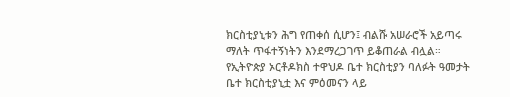ክርስቲያኒቱን ሕግ የጠቀሰ ሲሆን፤ ብልሹ አሠራሮች አይጣሩ ማለት ጥፋተኝነትን እንደማረጋገጥ ይቆጠራል ብሏል።
የኢትዮጵያ ኦርቶዶክስ ተዋህዶ ቤተ ክርስቲያን ባለፉት ዓመታት ቤተ ክርስቲያኒቷ እና ምዕመናን ላይ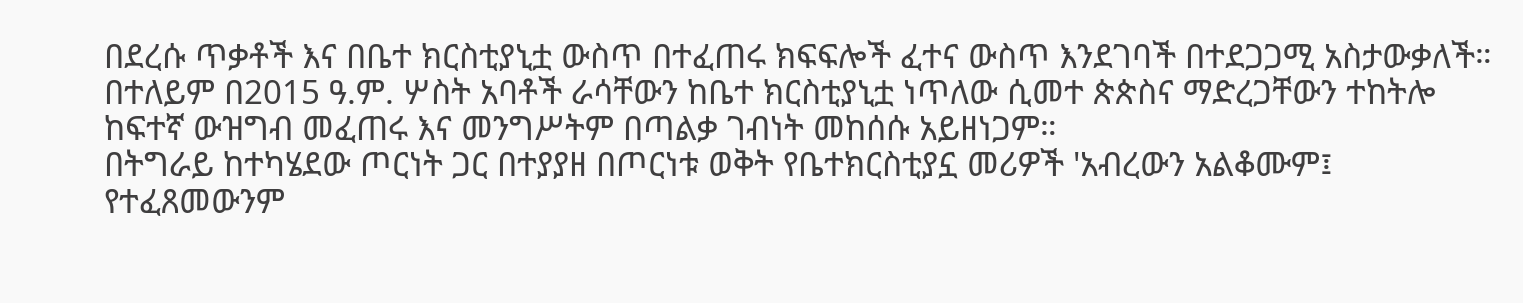በደረሱ ጥቃቶች እና በቤተ ክርስቲያኒቷ ውስጥ በተፈጠሩ ክፍፍሎች ፈተና ውስጥ እንደገባች በተደጋጋሚ አስታውቃለች።
በተለይም በ2015 ዓ.ም. ሦስት አባቶች ራሳቸውን ከቤተ ክርስቲያኒቷ ነጥለው ሲመተ ጵጵስና ማድረጋቸውን ተከትሎ ከፍተኛ ውዝግብ መፈጠሩ እና መንግሥትም በጣልቃ ገብነት መከሰሱ አይዘነጋም።
በትግራይ ከተካሄደው ጦርነት ጋር በተያያዘ በጦርነቱ ወቅት የቤተክርስቲያኗ መሪዎች 'አብረውን አልቆሙም፤ የተፈጸመውንም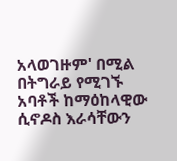አላወገዙም' በሚል በትግራይ የሚገኙ አባቶች ከማዕከላዊው ሲኖዶስ እራሳቸውን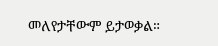መለየታቸውም ይታወቃል።